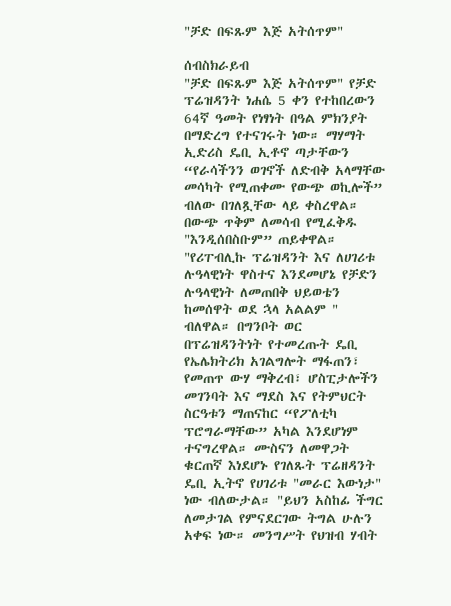"ቻድ በፍጹም እጅ አትሰጥም"

ሰብስክራይብ
"ቻድ በፍጹም እጅ አትሰጥም" የቻድ ፕሬዝዳንት ነሐሴ 5 ቀን የተከበረውን 64ኛ ዓመት የነፃነት በዓል ምክንያት በማድረግ የተናገሩት ነው። ማሃማት ኢድሪስ ዴቢ ኢቶኖ ጣታቸውን “የራሳችንን ወገኖች ለድብቅ አላማቸው መሳካት የሚጠቀሙ የውጭ ወኪሎች” ብለው በገለጿቸው ላይ ቀስረዋል። በውጭ ጥቅም ለመሳብ የሚፈቅዱ "እንዲሰበስቡም” ጠይቀዋል። "የሪፐብሊኩ ፕሬዝዳንት እና ለሀገሪቱ ሉዓላዊነት ዋስተና እንደመሆኔ የቻድን ሉዓላዊነት ለመጠበቅ ህይወቴን ከመሰዋት ወደ ኋላ አልልም " ብለዋል። በግንቦት ወር በፕሬዝዳንትነት የተመረጡት ዴቢ የኤሌክትሪክ አገልግሎት ማፋጠን፣ የመጠጥ ውሃ ማቅረብ፣ ሆስፒታሎችን መገንባት እና ማደስ እና የትምህርት ስርዓቱን ማጠናከር “የፖለቲካ ፕሮግራማቸው” አካል እንደሆነም ተናግረዋል። ሙስናን ለመዋጋት ቁርጠኛ እነደሆኑ የገለጹት ፕሬዘዳንት ዴቢ ኢትኖ የሀገሪቱ "መራር እውነታ" ነው ብለውታል። "ይህን አስከፊ ችግር ለመታገል የምናደርገው ትግል ሁሉን አቀፍ ነው። መንግሥት የህዝብ ሃብት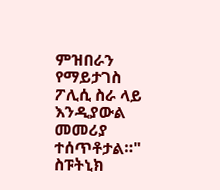ምዝበራን የማይታገስ ፖሊሲ ስራ ላይ እንዲያውል መመሪያ ተሰጥቶታል።" ስፑትኒክ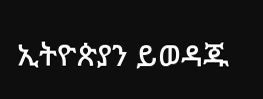ኢትዮጵያን ይወዳጁ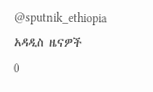@sputnik_ethiopia
አዳዲስ ዜናዎች
0